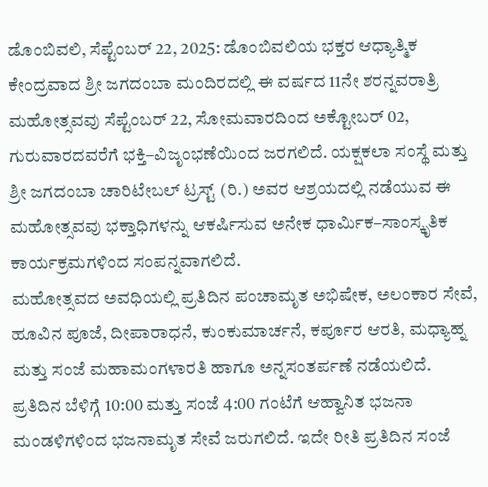ಡೊಂಬಿವಲಿ, ಸೆಪ್ಟೆಂಬರ್ 22, 2025: ಡೊಂಬಿವಲಿಯ ಭಕ್ತರ ಆಧ್ಯಾತ್ಮಿಕ ಕೇಂದ್ರವಾದ ಶ್ರೀ ಜಗದಂಬಾ ಮಂದಿರದಲ್ಲಿ ಈ ವರ್ಷದ 11ನೇ ಶರನ್ನವರಾತ್ರಿ ಮಹೋತ್ಸವವು ಸೆಪ್ಟೆಂಬರ್ 22, ಸೋಮವಾರದಿಂದ ಅಕ್ಟೋಬರ್ 02, ಗುರುವಾರದವರೆಗೆ ಭಕ್ತಿ–ವಿಜೃಂಭಣೆಯಿಂದ ಜರಗಲಿದೆ. ಯಕ್ಷಕಲಾ ಸಂಸ್ಥೆ ಮತ್ತು ಶ್ರೀ ಜಗದಂಬಾ ಚಾರಿಟೇಬಲ್ ಟ್ರಸ್ಟ್ (ರಿ.) ಅವರ ಆಶ್ರಯದಲ್ಲಿ ನಡೆಯುವ ಈ ಮಹೋತ್ಸವವು ಭಕ್ತಾಧಿಗಳನ್ನು ಆಕರ್ಷಿಸುವ ಅನೇಕ ಧಾರ್ಮಿಕ–ಸಾಂಸ್ಕೃತಿಕ ಕಾರ್ಯಕ್ರಮಗಳಿಂದ ಸಂಪನ್ನವಾಗಲಿದೆ.
ಮಹೋತ್ಸವದ ಅವಧಿಯಲ್ಲಿ ಪ್ರತಿದಿನ ಪಂಚಾಮೃತ ಅಭಿಷೇಕ, ಅಲಂಕಾರ ಸೇವೆ, ಹೂವಿನ ಪೂಜೆ, ದೀಪಾರಾಧನೆ, ಕುಂಕುಮಾರ್ಚನೆ, ಕರ್ಪೂರ ಆರತಿ, ಮಧ್ಯಾಹ್ನ ಮತ್ತು ಸಂಜೆ ಮಹಾಮಂಗಳಾರತಿ ಹಾಗೂ ಅನ್ನಸಂತರ್ಪಣೆ ನಡೆಯಲಿದೆ.
ಪ್ರತಿದಿನ ಬೆಳಿಗ್ಗೆ 10:00 ಮತ್ತು ಸಂಜೆ 4:00 ಗಂಟೆಗೆ ಆಹ್ವಾನಿತ ಭಜನಾ ಮಂಡಳಿಗಳಿಂದ ಭಜನಾಮೃತ ಸೇವೆ ಜರುಗಲಿದೆ. ಇದೇ ರೀತಿ ಪ್ರತಿದಿನ ಸಂಜೆ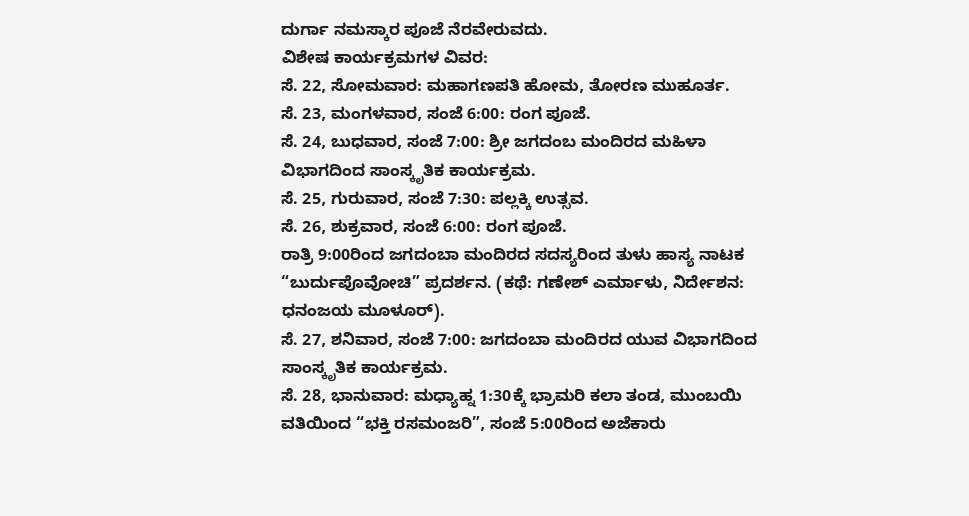ದುರ್ಗಾ ನಮಸ್ಕಾರ ಪೂಜೆ ನೆರವೇರುವದು.
ವಿಶೇಷ ಕಾರ್ಯಕ್ರಮಗಳ ವಿವರ:
ಸೆ. 22, ಸೋಮವಾರ: ಮಹಾಗಣಪತಿ ಹೋಮ, ತೋರಣ ಮುಹೂರ್ತ.
ಸೆ. 23, ಮಂಗಳವಾರ, ಸಂಜೆ 6:00: ರಂಗ ಪೂಜೆ.
ಸೆ. 24, ಬುಧವಾರ, ಸಂಜೆ 7:00: ಶ್ರೀ ಜಗದಂಬ ಮಂದಿರದ ಮಹಿಳಾ ವಿಭಾಗದಿಂದ ಸಾಂಸ್ಕೃತಿಕ ಕಾರ್ಯಕ್ರಮ.
ಸೆ. 25, ಗುರುವಾರ, ಸಂಜೆ 7:30: ಪಲ್ಲಕ್ಕಿ ಉತ್ಸವ.
ಸೆ. 26, ಶುಕ್ರವಾರ, ಸಂಜೆ 6:00: ರಂಗ ಪೂಜೆ.
ರಾತ್ರಿ 9:00ರಿಂದ ಜಗದಂಬಾ ಮಂದಿರದ ಸದಸ್ಯರಿಂದ ತುಳು ಹಾಸ್ಯ ನಾಟಕ “ಬುರ್ದುಪೊವೋಚಿ” ಪ್ರದರ್ಶನ. (ಕಥೆ: ಗಣೇಶ್ ಎರ್ಮಾಳು, ನಿರ್ದೇಶನ: ಧನಂಜಯ ಮೂಳೂರ್).
ಸೆ. 27, ಶನಿವಾರ, ಸಂಜೆ 7:00: ಜಗದಂಬಾ ಮಂದಿರದ ಯುವ ವಿಭಾಗದಿಂದ ಸಾಂಸ್ಕೃತಿಕ ಕಾರ್ಯಕ್ರಮ.
ಸೆ. 28, ಭಾನುವಾರ: ಮಧ್ಯಾಹ್ನ 1:30ಕ್ಕೆ ಭ್ರಾಮರಿ ಕಲಾ ತಂಡ, ಮುಂಬಯಿ ವತಿಯಿಂದ “ಭಕ್ತಿ ರಸಮಂಜರಿ”, ಸಂಜೆ 5:00ರಿಂದ ಅಜೆಕಾರು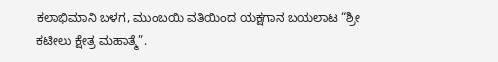ಕಲಾಭಿಮಾನಿ ಬಳಗ, ಮುಂಬಯಿ ವತಿಯಿಂದ ಯಕ್ಷಗಾನ ಬಯಲಾಟ “ಶ್ರೀ ಕಟೀಲು ಕ್ಷೇತ್ರ ಮಹಾತ್ಮೆ”.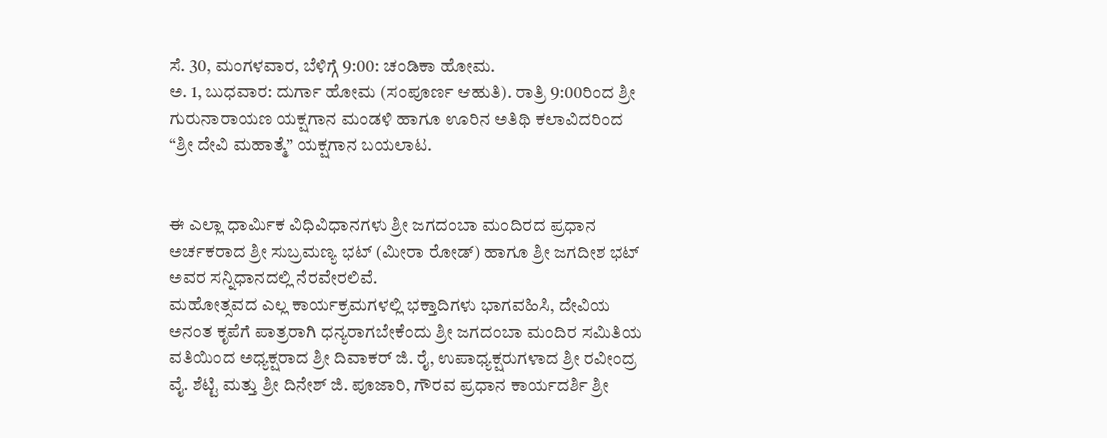ಸೆ. 30, ಮಂಗಳವಾರ, ಬೆಳಿಗ್ಗೆ 9:00: ಚಂಡಿಕಾ ಹೋಮ.
ಅ. 1, ಬುಧವಾರ: ದುರ್ಗಾ ಹೋಮ (ಸಂಪೂರ್ಣ ಆಹುತಿ). ರಾತ್ರಿ 9:00ರಿಂದ ಶ್ರೀ ಗುರುನಾರಾಯಣ ಯಕ್ಷಗಾನ ಮಂಡಳಿ ಹಾಗೂ ಊರಿನ ಅತಿಥಿ ಕಲಾವಿದರಿಂದ “ಶ್ರೀ ದೇವಿ ಮಹಾತ್ಮೆ” ಯಕ್ಷಗಾನ ಬಯಲಾಟ.


ಈ ಎಲ್ಲಾ ಧಾರ್ಮಿಕ ವಿಧಿವಿಧಾನಗಳು ಶ್ರೀ ಜಗದಂಬಾ ಮಂದಿರದ ಪ್ರಧಾನ ಅರ್ಚಕರಾದ ಶ್ರೀ ಸುಬ್ರಮಣ್ಯ ಭಟ್ (ಮೀರಾ ರೋಡ್) ಹಾಗೂ ಶ್ರೀ ಜಗದೀಶ ಭಟ್ ಅವರ ಸನ್ನಿಧಾನದಲ್ಲಿ ನೆರವೇರಲಿವೆ.
ಮಹೋತ್ಸವದ ಎಲ್ಲ ಕಾರ್ಯಕ್ರಮಗಳಲ್ಲಿ ಭಕ್ತಾದಿಗಳು ಭಾಗವಹಿಸಿ, ದೇವಿಯ ಅನಂತ ಕೃಪೆಗೆ ಪಾತ್ರರಾಗಿ ಧನ್ಯರಾಗಬೇಕೆಂದು ಶ್ರೀ ಜಗದಂಬಾ ಮಂದಿರ ಸಮಿತಿಯ ವತಿಯಿಂದ ಅಧ್ಯಕ್ಷರಾದ ಶ್ರೀ ದಿವಾಕರ್ ಜಿ. ರೈ, ಉಪಾಧ್ಯಕ್ಷರುಗಳಾದ ಶ್ರೀ ರವೀಂದ್ರ ವೈ. ಶೆಟ್ಟಿ ಮತ್ತು ಶ್ರೀ ದಿನೇಶ್ ಜಿ. ಪೂಜಾರಿ, ಗೌರವ ಪ್ರಧಾನ ಕಾರ್ಯದರ್ಶಿ ಶ್ರೀ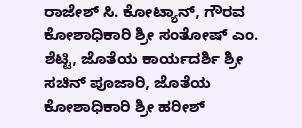ರಾಜೇಶ್ ಸಿ. ಕೋಟ್ಯಾನ್, ಗೌರವ ಕೋಶಾಧಿಕಾರಿ ಶ್ರೀ ಸಂತೋಷ್ ಎಂ. ಶೆಟ್ಟಿ, ಜೊತೆಯ ಕಾರ್ಯದರ್ಶಿ ಶ್ರೀ ಸಚಿನ್ ಪೂಜಾರಿ, ಜೊತೆಯ ಕೋಶಾಧಿಕಾರಿ ಶ್ರೀ ಹರೀಶ್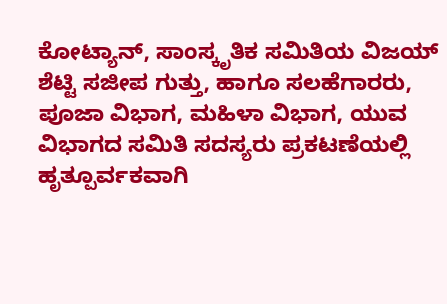ಕೋಟ್ಯಾನ್, ಸಾಂಸ್ಕೃತಿಕ ಸಮಿತಿಯ ವಿಜಯ್ ಶೆಟ್ಟಿ ಸಜೀಪ ಗುತ್ತು, ಹಾಗೂ ಸಲಹೆಗಾರರು, ಪೂಜಾ ವಿಭಾಗ, ಮಹಿಳಾ ವಿಭಾಗ, ಯುವ ವಿಭಾಗದ ಸಮಿತಿ ಸದಸ್ಯರು ಪ್ರಕಟಣೆಯಲ್ಲಿ ಹೃತ್ಪೂರ್ವಕವಾಗಿ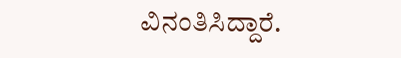ವಿನಂತಿಸಿದ್ದಾರೆ.